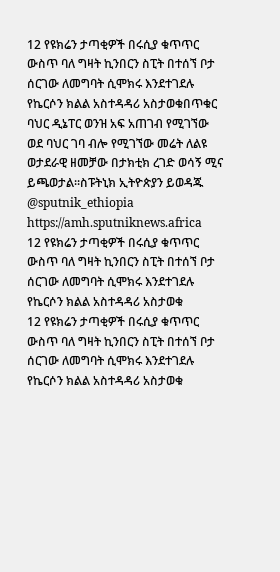12 የዩክሬን ታጣቂዎች በሩሲያ ቁጥጥር ውስጥ ባለ ግዛት ኪንበርን ስፒት በተሰኘ ቦታ ሰርገው ለመግባት ሲሞክሩ እንደተገደሉ የኬርሶን ክልል አስተዳዳሪ አስታወቁበጥቁር ባህር ዲኔፐር ወንዝ አፍ አጠገብ የሚገኘው ወደ ባህር ገባ ብሎ የሚገኘው መሬት ለልዩ ወታደራዊ ዘመቻው በታክቲክ ረገድ ወሳኝ ሚና ይጫወታል፡፡ስፑትኒክ ኢትዮጵያን ይወዳጁ @sputnik_ethiopia
https://amh.sputniknews.africa
12 የዩክሬን ታጣቂዎች በሩሲያ ቁጥጥር ውስጥ ባለ ግዛት ኪንበርን ስፒት በተሰኘ ቦታ ሰርገው ለመግባት ሲሞክሩ እንደተገደሉ የኬርሶን ክልል አስተዳዳሪ አስታወቁ
12 የዩክሬን ታጣቂዎች በሩሲያ ቁጥጥር ውስጥ ባለ ግዛት ኪንበርን ስፒት በተሰኘ ቦታ ሰርገው ለመግባት ሲሞክሩ እንደተገደሉ የኬርሶን ክልል አስተዳዳሪ አስታወቁ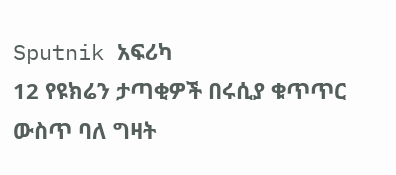Sputnik አፍሪካ
12 የዩክሬን ታጣቂዎች በሩሲያ ቁጥጥር ውስጥ ባለ ግዛት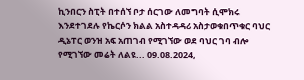ኪንበርን ስፒት በተሰኘ ቦታ ሰርገው ለመግባት ሲሞክሩ እንደተገደሉ የኬርሶን ክልል አስተዳዳሪ አስታወቁበጥቁር ባህር ዲኔፐር ወንዝ አፍ አጠገብ የሚገኘው ወደ ባህር ገባ ብሎ የሚገኘው መሬት ለልዩ... 09.08.2024,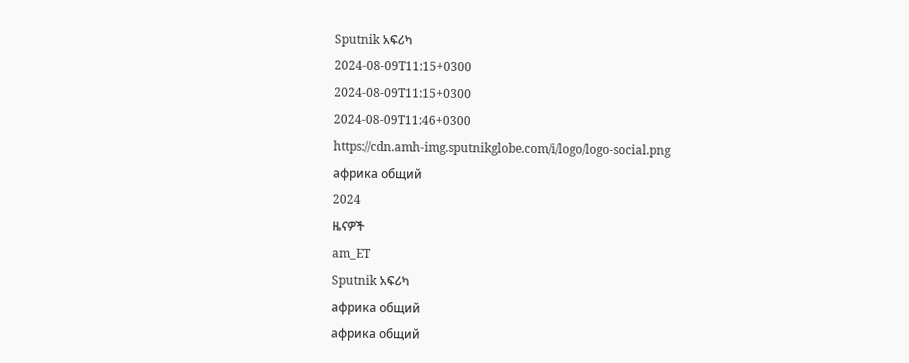Sputnik አፍሪካ
2024-08-09T11:15+0300
2024-08-09T11:15+0300
2024-08-09T11:46+0300
https://cdn.amh-img.sputnikglobe.com/i/logo/logo-social.png
африка общий
2024
ዜናዎች
am_ET
Sputnik አፍሪካ
африка общий
африка общий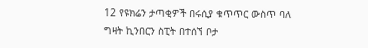12 የዩክሬን ታጣቂዎች በሩሲያ ቁጥጥር ውስጥ ባለ ግዛት ኪንበርን ስፒት በተሰኘ ቦታ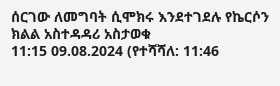ሰርገው ለመግባት ሲሞክሩ እንደተገደሉ የኬርሶን ክልል አስተዳዳሪ አስታወቁ
11:15 09.08.2024 (የተሻሻለ: 11:46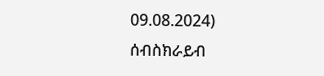09.08.2024)
ሰብስክራይብ